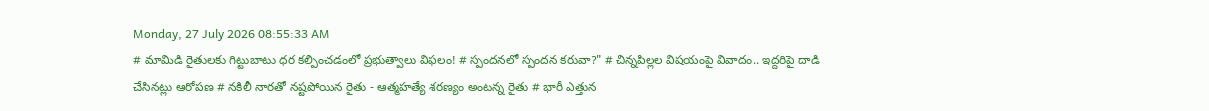Monday, 27 July 2026 08:55:33 AM
# మామిడి రైతులకు గిట్టుబాటు ధర కల్పించడంలో ప్రభుత్వాలు విఫలం! # స్పందనలో స్పందన కరువా?" # చిన్నపిల్లల విషయంపై వివాదం.. ఇద్దరిపై దాడి చేసినట్లు ఆరోపణ # నకిలీ నారతో నష్టపోయిన రైతు - ఆత్మహత్యే శరణ్యం అంటన్న రైతు # భారీ ఎత్తున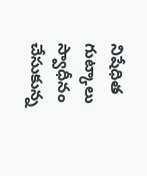నిషేధిత గుట్కాలు స్వాధీనం చేసుకున్న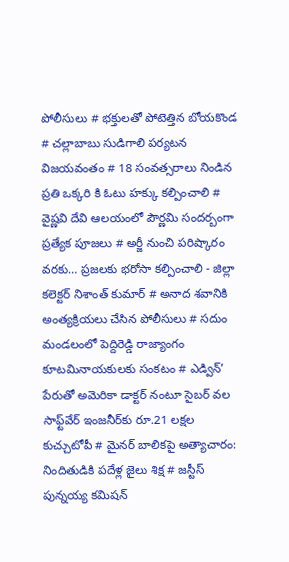పోలీసులు # భక్తులతో పోటెత్తిన బోయకొండ # చల్లాబాబు సుడిగాలి పర్యటన విజయవంతం # 18 సంవత్సరాలు నిండిన ప్రతి ఒక్కరి కి ఓటు హక్కు కల్పించాలి # వైష్ణవి దేవి ఆలయంలో పౌర్ణమి సందర్బంగా ప్రత్యేక పూజలు # అర్జీ నుంచి పరిష్కారం వరకు… ప్రజలకు భరోసా కల్పించాలి - జిల్లా కలెక్టర్ నిశాంత్ కుమార్ # అనాద శవానికి అంత్యక్రియలు చేసిన పోలీసులు # సదుం మండలంలో పెద్దిరెడ్డి రాజ్యాంగం కూటమినాయకులకు సంకటం # ఎడ్విన్’ పేరుతో అమెరికా డాక్టర్ నంటూ సైబర్ వల సాఫ్ట్‌వేర్ ఇంజనీర్‌కు రూ.21 లక్షల కుచ్చుటోపీ # మైనర్ బాలికపై అత్యాచారం: నిందితుడికి పదేళ్ల జైలు శిక్ష # జస్టీస్ పున్నయ్య కమిషన్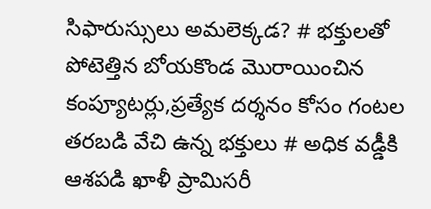సిఫారుస్సులు అమలెక్కడ? # భక్తులతో పోటెత్తిన బోయకొండ మొరాయించిన కంప్యూటర్లు,ప్రత్యేక దర్శనం కోసం గంటల తరబడి వేచి ఉన్న భక్తులు # అధిక వడ్డీకి ఆశపడి ఖాళీ ప్రామిసరీ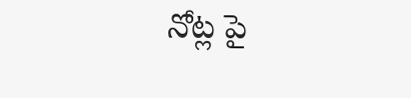నోట్ల పై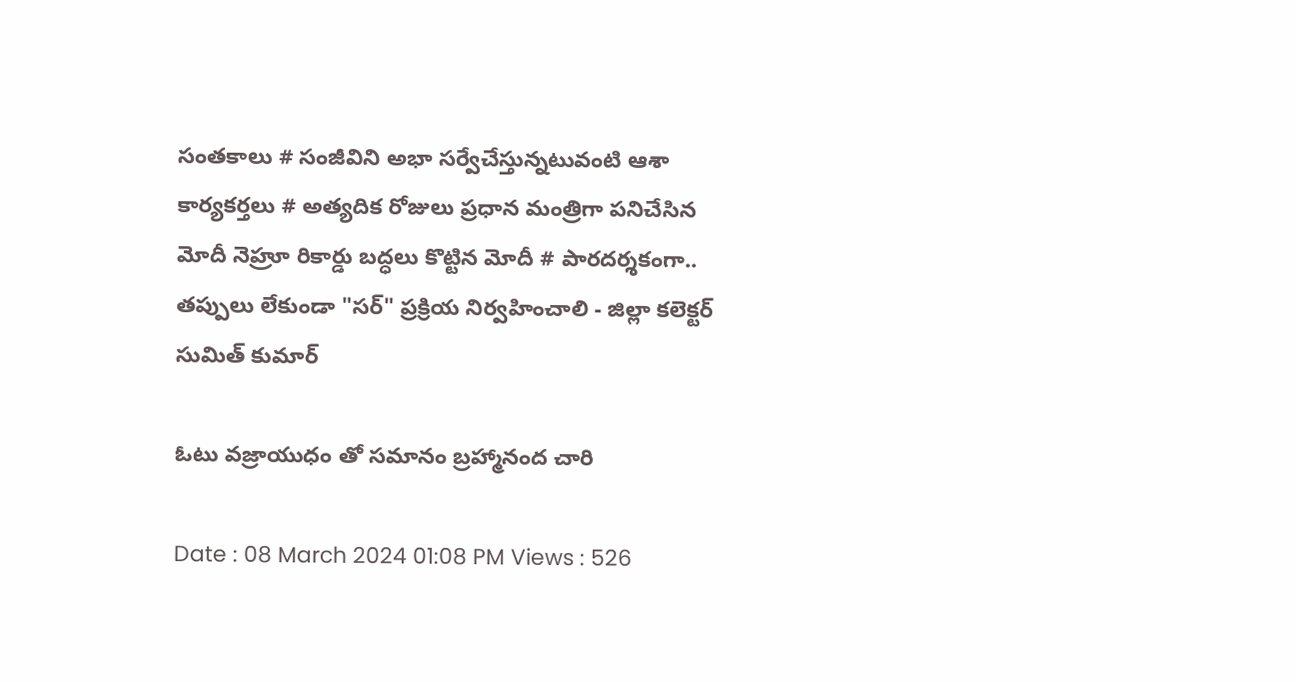సంతకాలు # సంజీవిని అభా సర్వేచేస్తున్నటువంటి ఆశా కార్యకర్తలు # అత్యదిక రోజులు ప్రధాన మంత్రిగా పనిచేసిన మోదీ నెహ్రూ రికార్డు బద్ధలు కొట్టిన మోదీ # పారదర్శకంగా.. తప్పులు లేకుండా "సర్" ప్రక్రియ నిర్వహించాలి - జిల్లా కలెక్టర్ సుమిత్ కుమార్

ఓటు వజ్రాయుధం తో సమానం బ్రహ్మానంద చారి

Date : 08 March 2024 01:08 PM Views : 526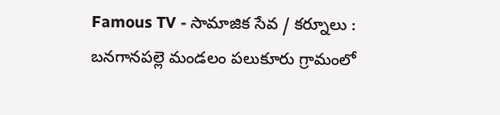Famous TV - సామాజిక సేవ / కర్నూలు : బనగానపల్లె మండలం పలుకూరు గ్రామంలో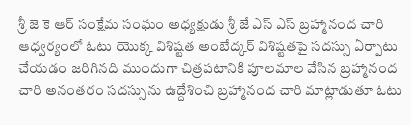శ్రీ జె కె ఆర్ సంక్షేమ సంఘం అధ్యక్షుడు శ్రీ జే ఎస్ ఎస్ బ్రహ్మానంద చారి ఆధ్వర్యంలో ఓటు యొక్క విశిష్టత అంబేద్కర్ విశిష్టతపై సదస్సు ఏర్పాటు చేయడం జరిగినది ముందుగా చిత్రపటానికి పూలమాల వేసిన బ్రహ్మానంద చారి అనంతరం సదస్సును ఉద్దేశించి బ్రహ్మానంద చారి మాట్లాడుతూ ఓటు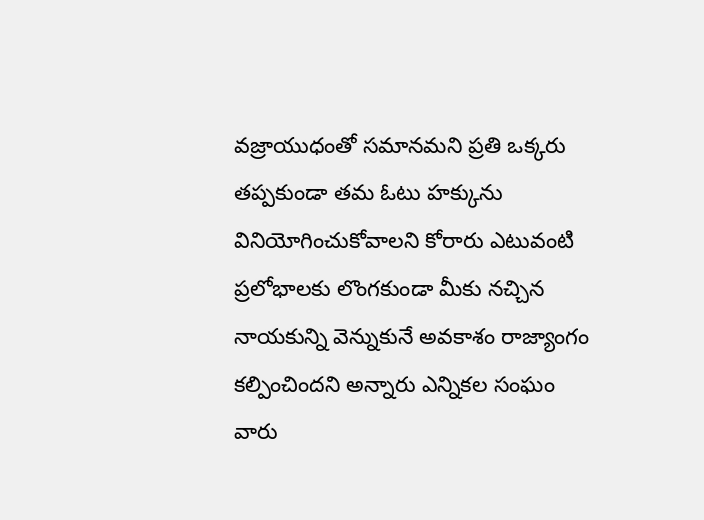వజ్రాయుధంతో సమానమని ప్రతి ఒక్కరు తప్పకుండా తమ ఓటు హక్కును వినియోగించుకోవాలని కోరారు ఎటువంటి ప్రలోభాలకు లొంగకుండా మీకు నచ్చిన నాయకున్ని వెన్నుకునే అవకాశం రాజ్యాంగం కల్పించిందని అన్నారు ఎన్నికల సంఘం వారు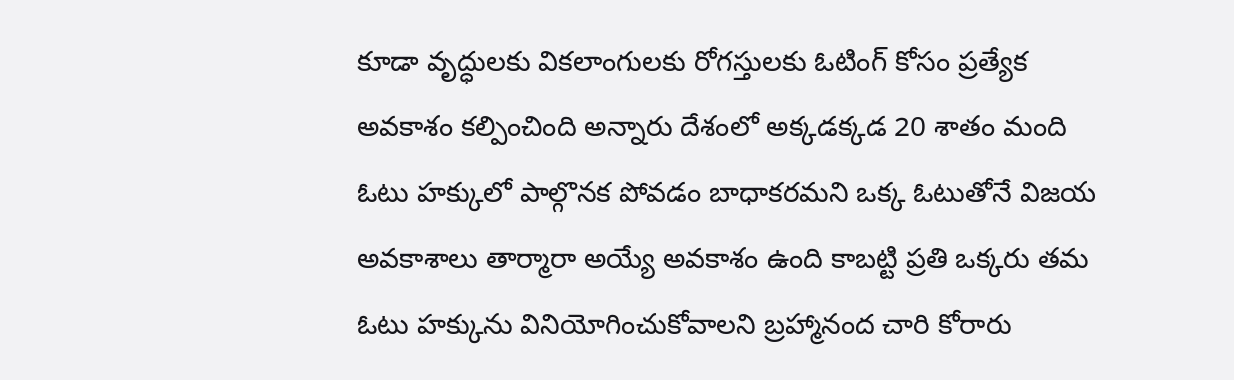కూడా వృద్ధులకు వికలాంగులకు రోగస్తులకు ఓటింగ్ కోసం ప్రత్యేక అవకాశం కల్పించింది అన్నారు దేశంలో అక్కడక్కడ 20 శాతం మంది ఓటు హక్కులో పాల్గొనక పోవడం బాధాకరమని ఒక్క ఓటుతోనే విజయ అవకాశాలు తార్మారా అయ్యే అవకాశం ఉంది కాబట్టి ప్రతి ఒక్కరు తమ ఓటు హక్కును వినియోగించుకోవాలని బ్రహ్మానంద చారి కోరారు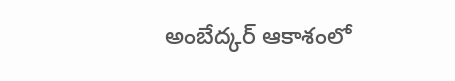అంబేద్కర్ ఆకాశంలో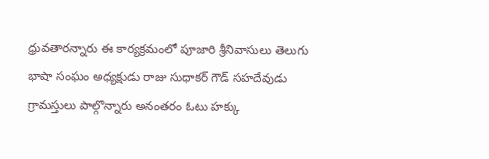ధ్రువతారన్నారు ఈ కార్యక్రమంలో పూజారి శ్రీనివాసులు తెలుగు భాషా సంఘం అధ్యక్షుడు రాజు సుధాకర్ గౌడ్ సహదేవుడు గ్రామస్తులు పాల్గొన్నారు అనంతరం ఓటు హక్కు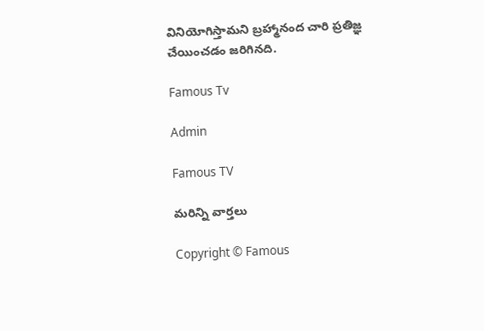వినియోగిస్తామని బ్రహ్మానంద చారి ప్రతిజ్ఞ చేయించడం జరిగినది.

Famous Tv

Admin

Famous TV

మరిన్ని వార్తలు

Copyright © Famous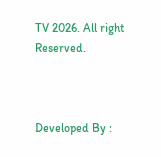TV 2026. All right Reserved.



Developed By :